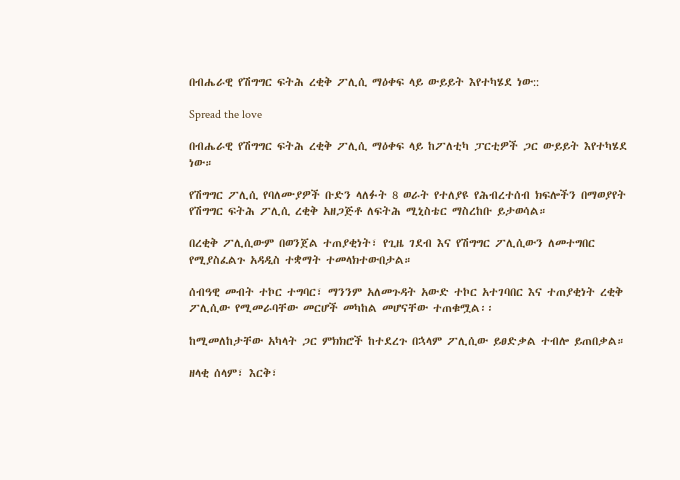በብሔራዊ የሽግግር ፍትሕ ረቂቅ ፖሊሲ ማዕቀፍ ላይ ውይይት እየተካሄደ ነው::

Spread the love

በብሔራዊ የሽግግር ፍትሕ ረቂቅ ፖሊሲ ማዕቀፍ ላይ ከፖለቲካ ፓርቲዎች ጋር ውይይት እየተካሄደ ነው።

የሽግግር ፖሊሲ የባለሙያዎች ቡድን ላለፉት 8 ወራት የተለያዩ የሕብረተሰብ ክፍሎችን በማወያየት የሽግግር ፍትሕ ፖሊሲ ረቂቅ አዘጋጅቶ ለፍትሕ ሚኒስቴር ማስረከቡ ይታወሳል።

በረቂቅ ፖሊሲውም በወንጀል ተጠያቂነት፣ የጊዜ ገደብ እና የሽግግር ፖሊሲውን ለመተግበር የሚያስፈልጉ አዳዲስ ተቋማት ተመላክተውበታል።

ሰብዓዊ መብት ተኮር ተግባር፣ ማንንም አለመጉዳት አውድ ተኮር አተገባበር እና ተጠያቂነት ረቂቅ ፖሊሲው የሚመራባቸው መርሆች መካከል መሆናቸው ተጠቁሟል፡፡

ከሚመለከታቸው አካላት ጋር ምክክሮች ከተደረጉ በኋላም ፖሊሲው ይፀድቃል ተብሎ ይጠበቃል።

ዘላቂ ሰላም፣ እርቅ፣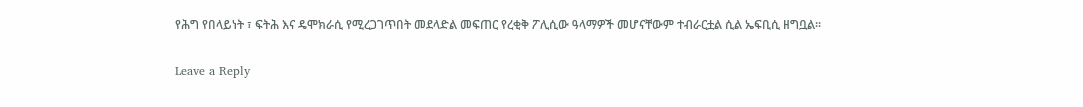የሕግ የበላይነት ፣ ፍትሕ እና ዴሞክራሲ የሚረጋገጥበት መደላድል መፍጠር የረቂቅ ፖሊሲው ዓላማዎች መሆናቸውም ተብራርቷል ሲል ኤፍቢሲ ዘግቧል፡፡

Leave a Reply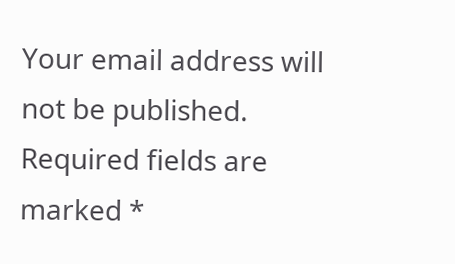Your email address will not be published. Required fields are marked *